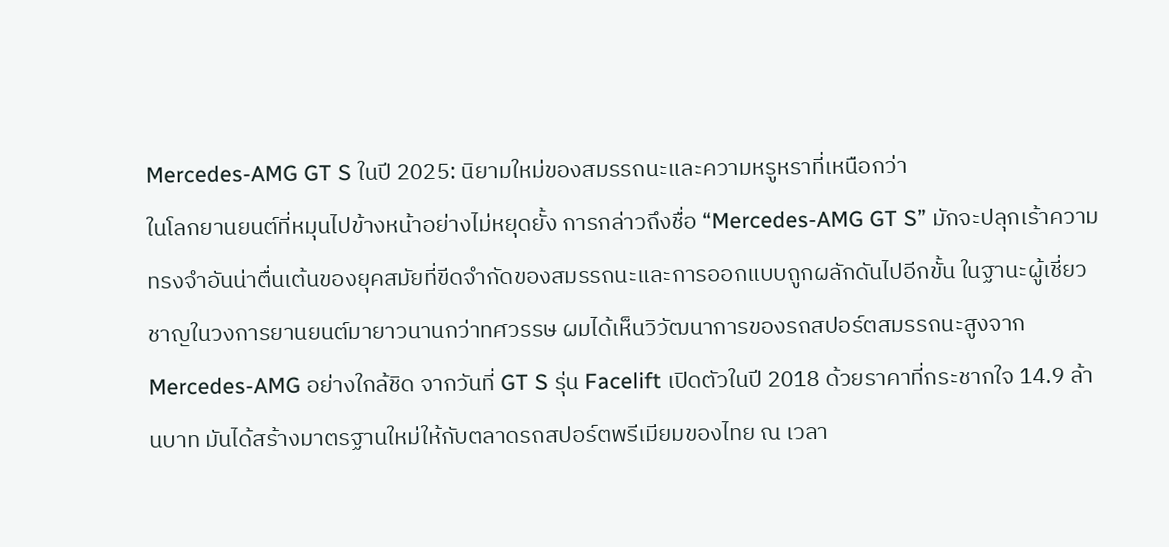Mercedes-AMG GT S ในปี 2025: นิยามใหม่ของสมรรถนะและความหรูหราที่เหนือกว่า
ในโลกยานยนต์ที่หมุนไปข้างหน้าอย่างไม่หยุดยั้ง การกล่าวถึงชื่อ “Mercedes-AMG GT S” มักจะปลุกเร้าความทรงจำอันน่าตื่นเต้นของยุคสมัยที่ขีดจำกัดของสมรรถนะและการออกแบบถูกผลักดันไปอีกขั้น ในฐานะผู้เชี่ยวชาญในวงการยานยนต์มายาวนานกว่าทศวรรษ ผมได้เห็นวิวัฒนาการของรถสปอร์ตสมรรถนะสูงจาก Mercedes-AMG อย่างใกล้ชิด จากวันที่ GT S รุ่น Facelift เปิดตัวในปี 2018 ด้วยราคาที่กระชากใจ 14.9 ล้านบาท มันได้สร้างมาตรฐานใหม่ให้กับตลาดรถสปอร์ตพรีเมียมของไทย ณ เวลา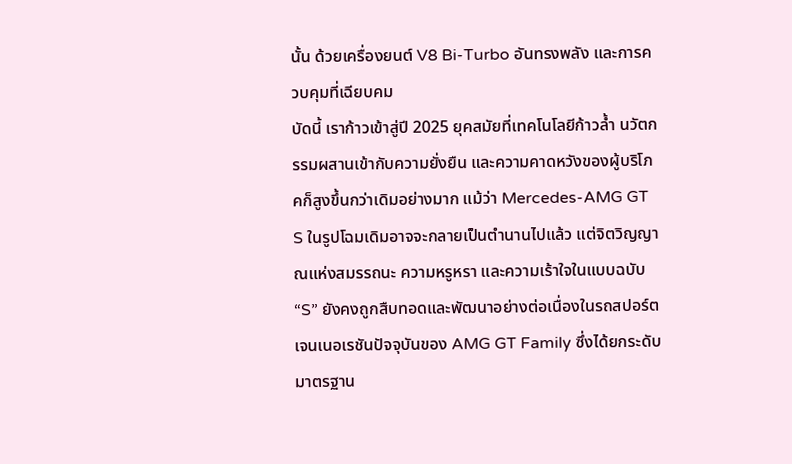นั้น ด้วยเครื่องยนต์ V8 Bi-Turbo อันทรงพลัง และการควบคุมที่เฉียบคม
บัดนี้ เราก้าวเข้าสู่ปี 2025 ยุคสมัยที่เทคโนโลยีก้าวล้ำ นวัตกรรมผสานเข้ากับความยั่งยืน และความคาดหวังของผู้บริโภคก็สูงขึ้นกว่าเดิมอย่างมาก แม้ว่า Mercedes-AMG GT S ในรูปโฉมเดิมอาจจะกลายเป็นตำนานไปแล้ว แต่จิตวิญญาณแห่งสมรรถนะ ความหรูหรา และความเร้าใจในแบบฉบับ “S” ยังคงถูกสืบทอดและพัฒนาอย่างต่อเนื่องในรถสปอร์ตเจนเนอเรชันปัจจุบันของ AMG GT Family ซึ่งได้ยกระดับมาตรฐาน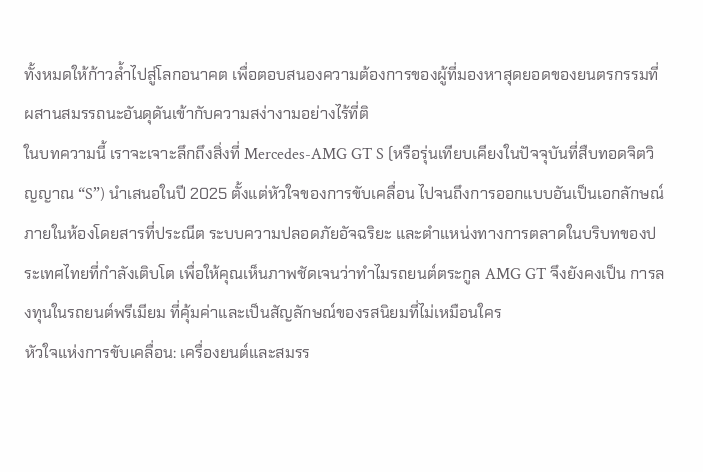ทั้งหมดให้ก้าวล้ำไปสู่โลกอนาคต เพื่อตอบสนองความต้องการของผู้ที่มองหาสุดยอดของยนตรกรรมที่ผสานสมรรถนะอันดุดันเข้ากับความสง่างามอย่างไร้ที่ติ
ในบทความนี้ เราจะเจาะลึกถึงสิ่งที่ Mercedes-AMG GT S (หรือรุ่นเทียบเคียงในปัจจุบันที่สืบทอดจิตวิญญาณ “S”) นำเสนอในปี 2025 ตั้งแต่หัวใจของการขับเคลื่อน ไปจนถึงการออกแบบอันเป็นเอกลักษณ์ ภายในห้องโดยสารที่ประณีต ระบบความปลอดภัยอัจฉริยะ และตำแหน่งทางการตลาดในบริบทของประเทศไทยที่กำลังเติบโต เพื่อให้คุณเห็นภาพชัดเจนว่าทำไมรถยนต์ตระกูล AMG GT จึงยังคงเป็น การลงทุนในรถยนต์พรีเมียม ที่คุ้มค่าและเป็นสัญลักษณ์ของรสนิยมที่ไม่เหมือนใคร
หัวใจแห่งการขับเคลื่อน: เครื่องยนต์และสมรร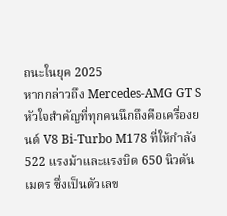ถนะในยุค 2025
หากกล่าวถึง Mercedes-AMG GT S หัวใจสำคัญที่ทุกคนนึกถึงคือเครื่องยนต์ V8 Bi-Turbo M178 ที่ให้กำลัง 522 แรงม้าและแรงบิด 650 นิวตันเมตร ซึ่งเป็นตัวเลข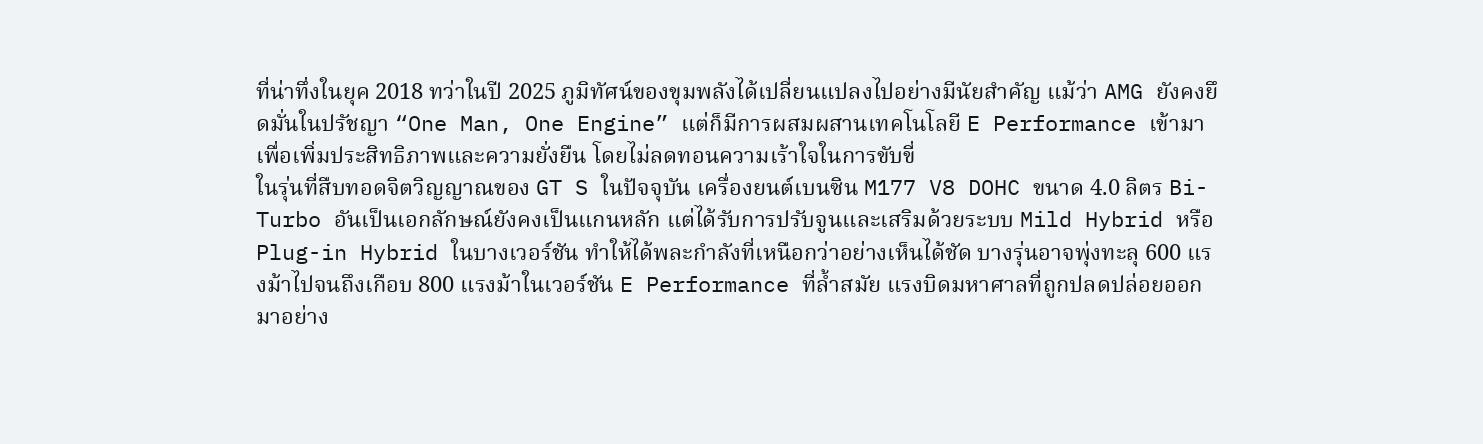ที่น่าทึ่งในยุค 2018 ทว่าในปี 2025 ภูมิทัศน์ของขุมพลังได้เปลี่ยนแปลงไปอย่างมีนัยสำคัญ แม้ว่า AMG ยังคงยึดมั่นในปรัชญา “One Man, One Engine” แต่ก็มีการผสมผสานเทคโนโลยี E Performance เข้ามาเพื่อเพิ่มประสิทธิภาพและความยั่งยืน โดยไม่ลดทอนความเร้าใจในการขับขี่
ในรุ่นที่สืบทอดจิตวิญญาณของ GT S ในปัจจุบัน เครื่องยนต์เบนซิน M177 V8 DOHC ขนาด 4.0 ลิตร Bi-Turbo อันเป็นเอกลักษณ์ยังคงเป็นแกนหลัก แต่ได้รับการปรับจูนและเสริมด้วยระบบ Mild Hybrid หรือ Plug-in Hybrid ในบางเวอร์ชัน ทำให้ได้พละกำลังที่เหนือกว่าอย่างเห็นได้ชัด บางรุ่นอาจพุ่งทะลุ 600 แรงม้าไปจนถึงเกือบ 800 แรงม้าในเวอร์ชัน E Performance ที่ล้ำสมัย แรงบิดมหาศาลที่ถูกปลดปล่อยออกมาอย่าง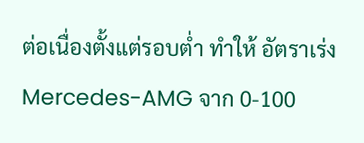ต่อเนื่องตั้งแต่รอบต่ำ ทำให้ อัตราเร่ง Mercedes-AMG จาก 0-100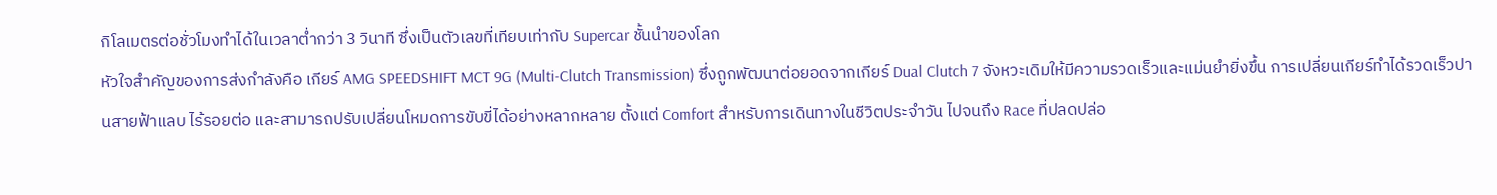กิโลเมตรต่อชั่วโมงทำได้ในเวลาต่ำกว่า 3 วินาที ซึ่งเป็นตัวเลขที่เทียบเท่ากับ Supercar ชั้นนำของโลก
หัวใจสำคัญของการส่งกำลังคือ เกียร์ AMG SPEEDSHIFT MCT 9G (Multi-Clutch Transmission) ซึ่งถูกพัฒนาต่อยอดจากเกียร์ Dual Clutch 7 จังหวะเดิมให้มีความรวดเร็วและแม่นยำยิ่งขึ้น การเปลี่ยนเกียร์ทำได้รวดเร็วปานสายฟ้าแลบ ไร้รอยต่อ และสามารถปรับเปลี่ยนโหมดการขับขี่ได้อย่างหลากหลาย ตั้งแต่ Comfort สำหรับการเดินทางในชีวิตประจำวัน ไปจนถึง Race ที่ปลดปล่อ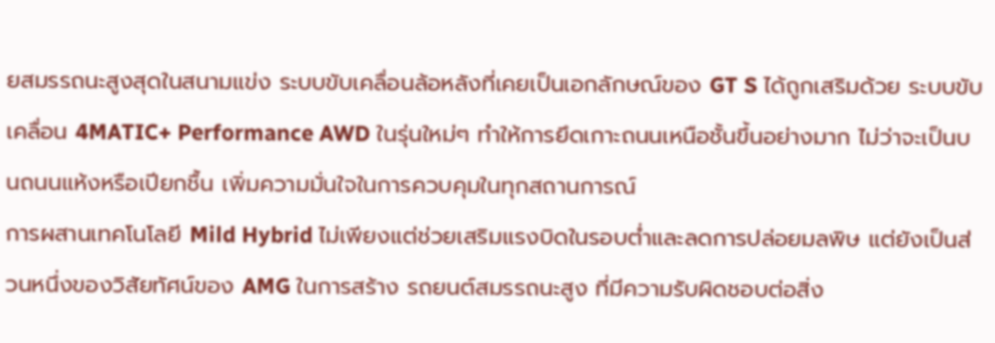ยสมรรถนะสูงสุดในสนามแข่ง ระบบขับเคลื่อนล้อหลังที่เคยเป็นเอกลักษณ์ของ GT S ได้ถูกเสริมด้วย ระบบขับเคลื่อน 4MATIC+ Performance AWD ในรุ่นใหม่ๆ ทำให้การยึดเกาะถนนเหนือชั้นขึ้นอย่างมาก ไม่ว่าจะเป็นบนถนนแห้งหรือเปียกชื้น เพิ่มความมั่นใจในการควบคุมในทุกสถานการณ์
การผสานเทคโนโลยี Mild Hybrid ไม่เพียงแต่ช่วยเสริมแรงบิดในรอบต่ำและลดการปล่อยมลพิษ แต่ยังเป็นส่วนหนึ่งของวิสัยทัศน์ของ AMG ในการสร้าง รถยนต์สมรรถนะสูง ที่มีความรับผิดชอบต่อสิ่ง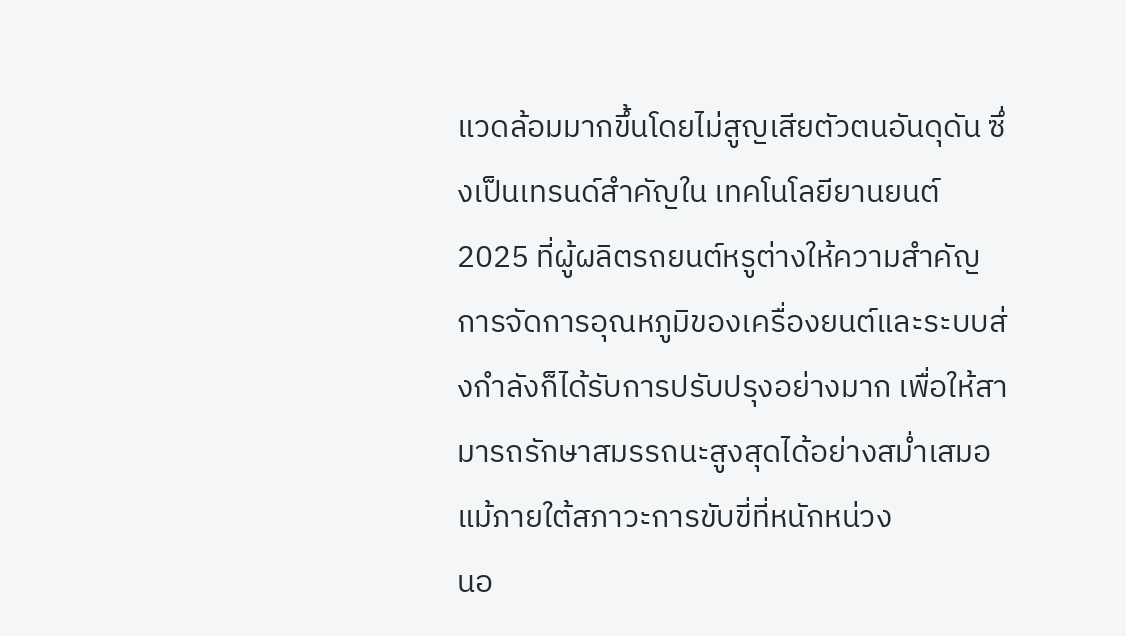แวดล้อมมากขึ้นโดยไม่สูญเสียตัวตนอันดุดัน ซึ่งเป็นเทรนด์สำคัญใน เทคโนโลยียานยนต์ 2025 ที่ผู้ผลิตรถยนต์หรูต่างให้ความสำคัญ การจัดการอุณหภูมิของเครื่องยนต์และระบบส่งกำลังก็ได้รับการปรับปรุงอย่างมาก เพื่อให้สามารถรักษาสมรรถนะสูงสุดได้อย่างสม่ำเสมอแม้ภายใต้สภาวะการขับขี่ที่หนักหน่วง
นอ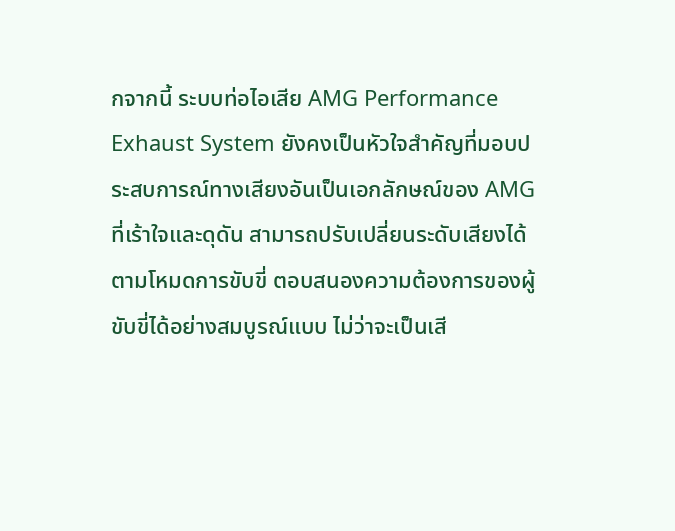กจากนี้ ระบบท่อไอเสีย AMG Performance Exhaust System ยังคงเป็นหัวใจสำคัญที่มอบประสบการณ์ทางเสียงอันเป็นเอกลักษณ์ของ AMG ที่เร้าใจและดุดัน สามารถปรับเปลี่ยนระดับเสียงได้ตามโหมดการขับขี่ ตอบสนองความต้องการของผู้ขับขี่ได้อย่างสมบูรณ์แบบ ไม่ว่าจะเป็นเสี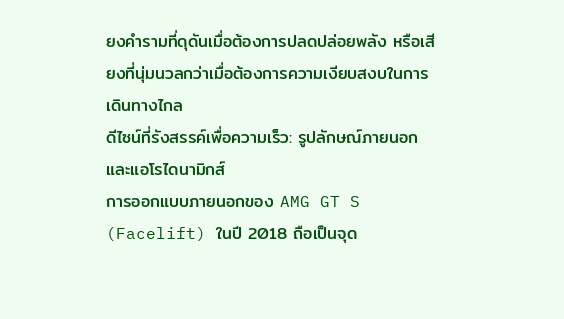ยงคำรามที่ดุดันเมื่อต้องการปลดปล่อยพลัง หรือเสียงที่นุ่มนวลกว่าเมื่อต้องการความเงียบสงบในการเดินทางไกล
ดีไซน์ที่รังสรรค์เพื่อความเร็ว: รูปลักษณ์ภายนอกและแอโรไดนามิกส์
การออกแบบภายนอกของ AMG GT S (Facelift) ในปี 2018 ถือเป็นจุด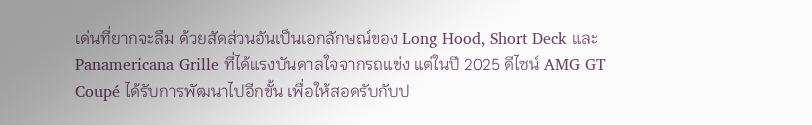เด่นที่ยากจะลืม ด้วยสัดส่วนอันเป็นเอกลักษณ์ของ Long Hood, Short Deck และ Panamericana Grille ที่ได้แรงบันดาลใจจากรถแข่ง แต่ในปี 2025 ดีไซน์ AMG GT Coupé ได้รับการพัฒนาไปอีกขั้น เพื่อให้สอดรับกับป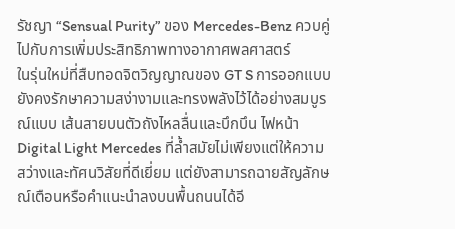รัชญา “Sensual Purity” ของ Mercedes-Benz ควบคู่ไปกับการเพิ่มประสิทธิภาพทางอากาศพลศาสตร์
ในรุ่นใหม่ที่สืบทอดจิตวิญญาณของ GT S การออกแบบยังคงรักษาความสง่างามและทรงพลังไว้ได้อย่างสมบูรณ์แบบ เส้นสายบนตัวถังไหลลื่นและบึกบึน ไฟหน้า Digital Light Mercedes ที่ล้ำสมัยไม่เพียงแต่ให้ความสว่างและทัศนวิสัยที่ดีเยี่ยม แต่ยังสามารถฉายสัญลักษณ์เตือนหรือคำแนะนำลงบนพื้นถนนได้อี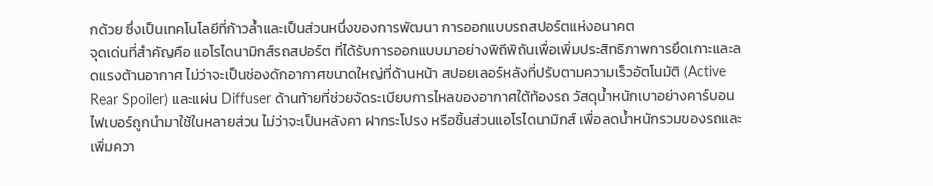กด้วย ซึ่งเป็นเทคโนโลยีที่ก้าวล้ำและเป็นส่วนหนึ่งของการพัฒนา การออกแบบรถสปอร์ตแห่งอนาคต
จุดเด่นที่สำคัญคือ แอโรไดนามิกส์รถสปอร์ต ที่ได้รับการออกแบบมาอย่างพิถีพิถันเพื่อเพิ่มประสิทธิภาพการยึดเกาะและลดแรงต้านอากาศ ไม่ว่าจะเป็นช่องดักอากาศขนาดใหญ่ที่ด้านหน้า สปอยเลอร์หลังที่ปรับตามความเร็วอัตโนมัติ (Active Rear Spoiler) และแผ่น Diffuser ด้านท้ายที่ช่วยจัดระเบียบการไหลของอากาศใต้ท้องรถ วัสดุน้ำหนักเบาอย่างคาร์บอนไฟเบอร์ถูกนำมาใช้ในหลายส่วน ไม่ว่าจะเป็นหลังคา ฝากระโปรง หรือชิ้นส่วนแอโรไดนามิกส์ เพื่อลดน้ำหนักรวมของรถและเพิ่มควา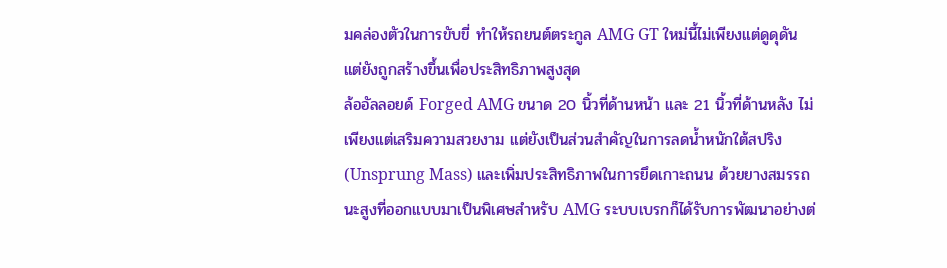มคล่องตัวในการขับขี่ ทำให้รถยนต์ตระกูล AMG GT ใหม่นี้ไม่เพียงแต่ดูดุดัน แต่ยังถูกสร้างขึ้นเพื่อประสิทธิภาพสูงสุด
ล้ออัลลอยด์ Forged AMG ขนาด 20 นิ้วที่ด้านหน้า และ 21 นิ้วที่ด้านหลัง ไม่เพียงแต่เสริมความสวยงาม แต่ยังเป็นส่วนสำคัญในการลดน้ำหนักใต้สปริง (Unsprung Mass) และเพิ่มประสิทธิภาพในการยึดเกาะถนน ด้วยยางสมรรถนะสูงที่ออกแบบมาเป็นพิเศษสำหรับ AMG ระบบเบรกก็ได้รับการพัฒนาอย่างต่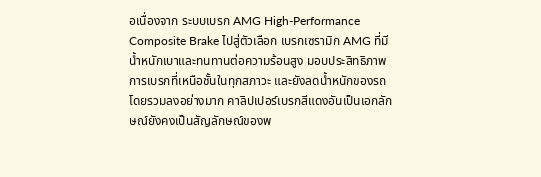อเนื่องจาก ระบบเบรก AMG High-Performance Composite Brake ไปสู่ตัวเลือก เบรกเซรามิก AMG ที่มีน้ำหนักเบาและทนทานต่อความร้อนสูง มอบประสิทธิภาพการเบรกที่เหนือชั้นในทุกสภาวะ และยังลดน้ำหนักของรถโดยรวมลงอย่างมาก คาลิปเปอร์เบรกสีแดงอันเป็นเอกลักษณ์ยังคงเป็นสัญลักษณ์ของพ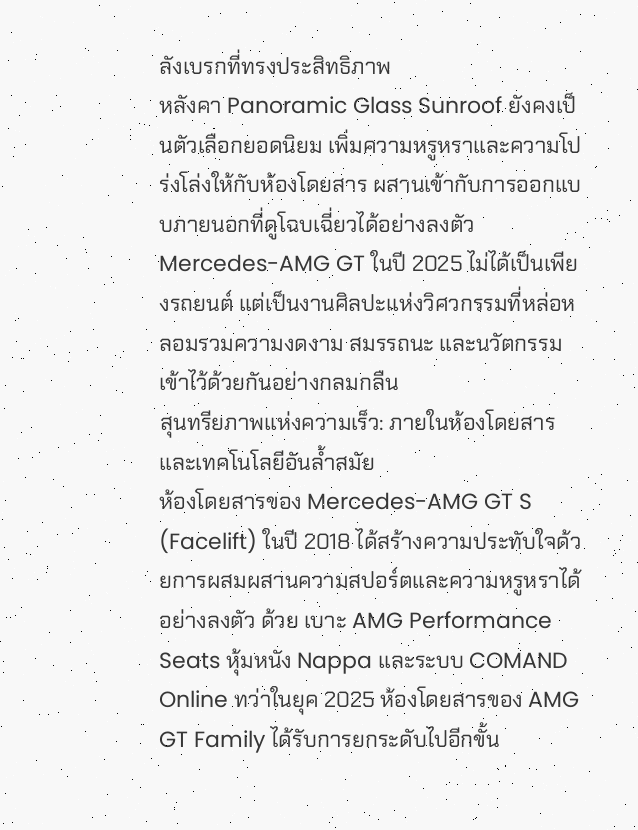ลังเบรกที่ทรงประสิทธิภาพ
หลังคา Panoramic Glass Sunroof ยังคงเป็นตัวเลือกยอดนิยม เพิ่มความหรูหราและความโปร่งโล่งให้กับห้องโดยสาร ผสานเข้ากับการออกแบบภายนอกที่ดูโฉบเฉี่ยวได้อย่างลงตัว Mercedes-AMG GT ในปี 2025 ไม่ได้เป็นเพียงรถยนต์ แต่เป็นงานศิลปะแห่งวิศวกรรมที่หล่อหลอมรวมความงดงาม สมรรถนะ และนวัตกรรมเข้าไว้ด้วยกันอย่างกลมกลืน
สุนทรียภาพแห่งความเร็ว: ภายในห้องโดยสารและเทคโนโลยีอันล้ำสมัย
ห้องโดยสารของ Mercedes-AMG GT S (Facelift) ในปี 2018 ได้สร้างความประทับใจด้วยการผสมผสานความสปอร์ตและความหรูหราได้อย่างลงตัว ด้วย เบาะ AMG Performance Seats หุ้มหนัง Nappa และระบบ COMAND Online ทว่าในยุค 2025 ห้องโดยสารของ AMG GT Family ได้รับการยกระดับไปอีกขั้น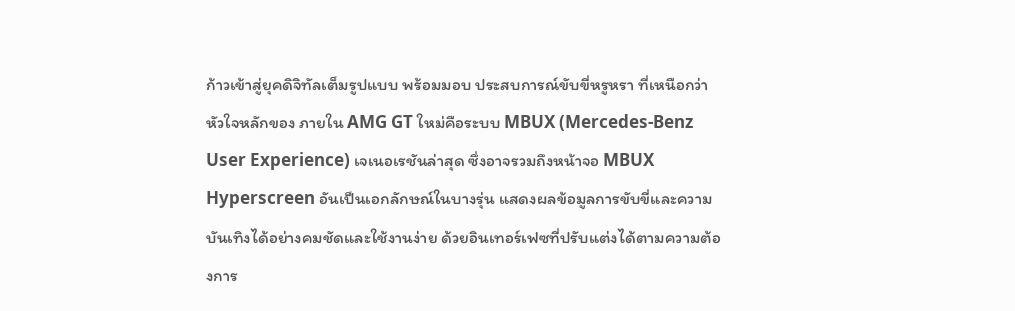ก้าวเข้าสู่ยุคดิจิทัลเต็มรูปแบบ พร้อมมอบ ประสบการณ์ขับขี่หรูหรา ที่เหนือกว่า
หัวใจหลักของ ภายใน AMG GT ใหม่คือระบบ MBUX (Mercedes-Benz User Experience) เจเนอเรชันล่าสุด ซึ่งอาจรวมถึงหน้าจอ MBUX Hyperscreen อันเป็นเอกลักษณ์ในบางรุ่น แสดงผลข้อมูลการขับขี่และความบันเทิงได้อย่างคมชัดและใช้งานง่าย ด้วยอินเทอร์เฟซที่ปรับแต่งได้ตามความต้องการ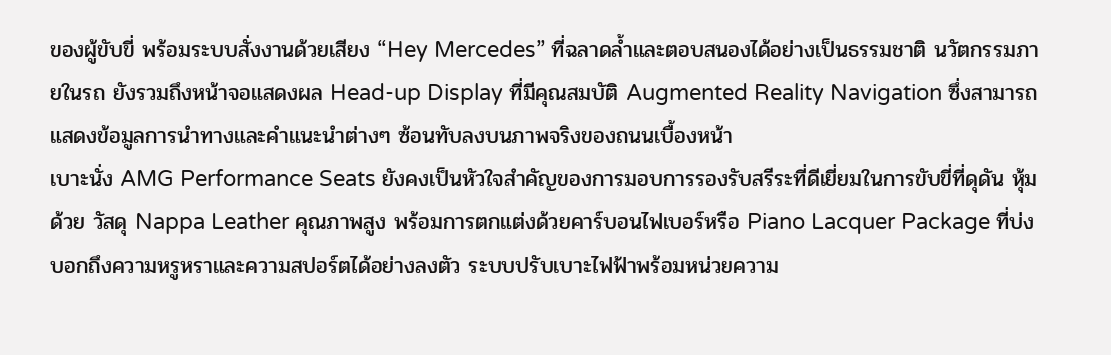ของผู้ขับขี่ พร้อมระบบสั่งงานด้วยเสียง “Hey Mercedes” ที่ฉลาดล้ำและตอบสนองได้อย่างเป็นธรรมชาติ นวัตกรรมภายในรถ ยังรวมถึงหน้าจอแสดงผล Head-up Display ที่มีคุณสมบัติ Augmented Reality Navigation ซึ่งสามารถแสดงข้อมูลการนำทางและคำแนะนำต่างๆ ซ้อนทับลงบนภาพจริงของถนนเบื้องหน้า
เบาะนั่ง AMG Performance Seats ยังคงเป็นหัวใจสำคัญของการมอบการรองรับสรีระที่ดีเยี่ยมในการขับขี่ที่ดุดัน หุ้มด้วย วัสดุ Nappa Leather คุณภาพสูง พร้อมการตกแต่งด้วยคาร์บอนไฟเบอร์หรือ Piano Lacquer Package ที่บ่งบอกถึงความหรูหราและความสปอร์ตได้อย่างลงตัว ระบบปรับเบาะไฟฟ้าพร้อมหน่วยความ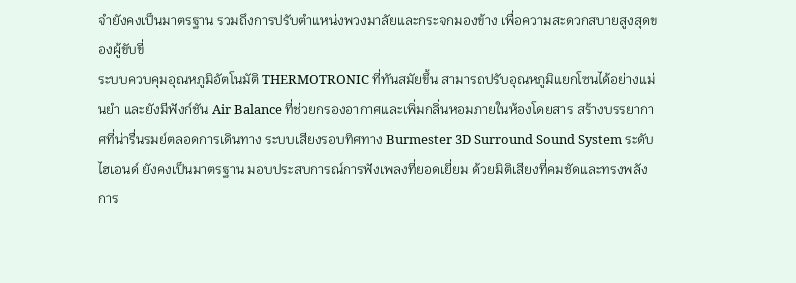จำยังคงเป็นมาตรฐาน รวมถึงการปรับตำแหน่งพวงมาลัยและกระจกมองข้าง เพื่อความสะดวกสบายสูงสุดของผู้ขับขี่
ระบบควบคุมอุณหภูมิอัตโนมัติ THERMOTRONIC ที่ทันสมัยขึ้น สามารถปรับอุณหภูมิแยกโซนได้อย่างแม่นยำ และยังมีฟังก์ชัน Air Balance ที่ช่วยกรองอากาศและเพิ่มกลิ่นหอมภายในห้องโดยสาร สร้างบรรยากาศที่น่ารื่นรมย์ตลอดการเดินทาง ระบบเสียงรอบทิศทาง Burmester 3D Surround Sound System ระดับไฮเอนด์ ยังคงเป็นมาตรฐาน มอบประสบการณ์การฟังเพลงที่ยอดเยี่ยม ด้วยมิติเสียงที่คมชัดและทรงพลัง
การ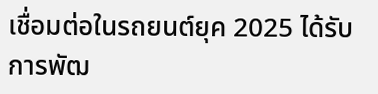เชื่อมต่อในรถยนต์ยุค 2025 ได้รับการพัฒ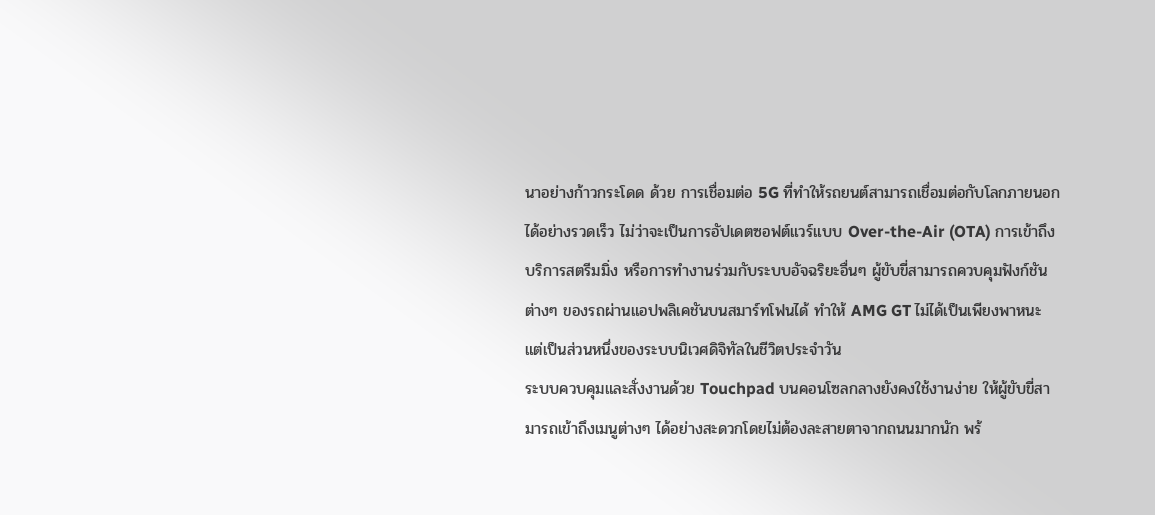นาอย่างก้าวกระโดด ด้วย การเชื่อมต่อ 5G ที่ทำให้รถยนต์สามารถเชื่อมต่อกับโลกภายนอกได้อย่างรวดเร็ว ไม่ว่าจะเป็นการอัปเดตซอฟต์แวร์แบบ Over-the-Air (OTA) การเข้าถึงบริการสตรีมมิ่ง หรือการทำงานร่วมกับระบบอัจฉริยะอื่นๆ ผู้ขับขี่สามารถควบคุมฟังก์ชันต่างๆ ของรถผ่านแอปพลิเคชันบนสมาร์ทโฟนได้ ทำให้ AMG GT ไม่ได้เป็นเพียงพาหนะ แต่เป็นส่วนหนึ่งของระบบนิเวศดิจิทัลในชีวิตประจำวัน
ระบบควบคุมและสั่งงานด้วย Touchpad บนคอนโซลกลางยังคงใช้งานง่าย ให้ผู้ขับขี่สามารถเข้าถึงเมนูต่างๆ ได้อย่างสะดวกโดยไม่ต้องละสายตาจากถนนมากนัก พร้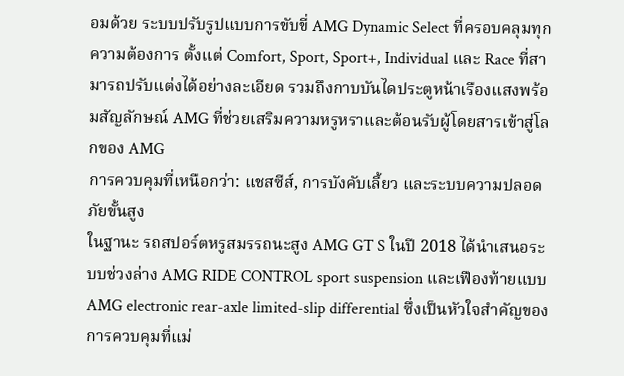อมด้วย ระบบปรับรูปแบบการขับขี่ AMG Dynamic Select ที่ครอบคลุมทุกความต้องการ ตั้งแต่ Comfort, Sport, Sport+, Individual และ Race ที่สามารถปรับแต่งได้อย่างละเอียด รวมถึงกาบบันไดประตูหน้าเรืองแสงพร้อมสัญลักษณ์ AMG ที่ช่วยเสริมความหรูหราและต้อนรับผู้โดยสารเข้าสู่โลกของ AMG
การควบคุมที่เหนือกว่า: แชสซีส์, การบังคับเลี้ยว และระบบความปลอดภัยขั้นสูง
ในฐานะ รถสปอร์ตหรูสมรรถนะสูง AMG GT S ในปี 2018 ได้นำเสนอระบบช่วงล่าง AMG RIDE CONTROL sport suspension และเฟืองท้ายแบบ AMG electronic rear-axle limited-slip differential ซึ่งเป็นหัวใจสำคัญของการควบคุมที่แม่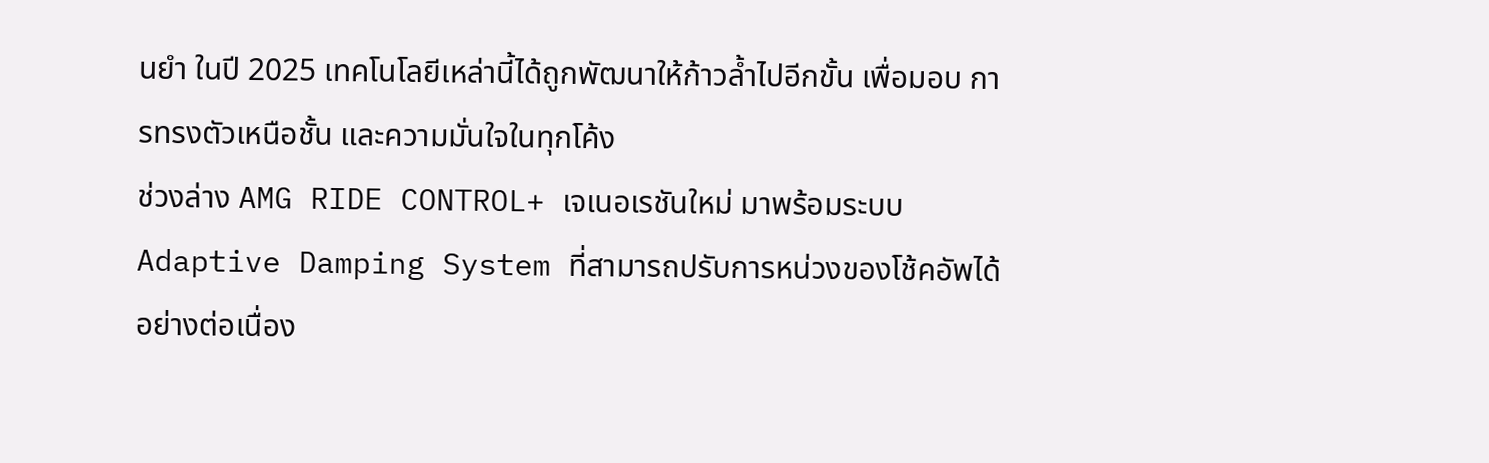นยำ ในปี 2025 เทคโนโลยีเหล่านี้ได้ถูกพัฒนาให้ก้าวล้ำไปอีกขั้น เพื่อมอบ การทรงตัวเหนือชั้น และความมั่นใจในทุกโค้ง
ช่วงล่าง AMG RIDE CONTROL+ เจเนอเรชันใหม่ มาพร้อมระบบ Adaptive Damping System ที่สามารถปรับการหน่วงของโช้คอัพได้อย่างต่อเนื่อง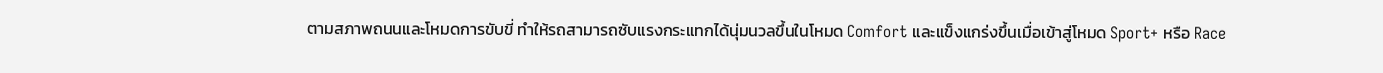ตามสภาพถนนและโหมดการขับขี่ ทำให้รถสามารถซับแรงกระแทกได้นุ่มนวลขึ้นในโหมด Comfort และแข็งแกร่งขึ้นเมื่อเข้าสู่โหมด Sport+ หรือ Race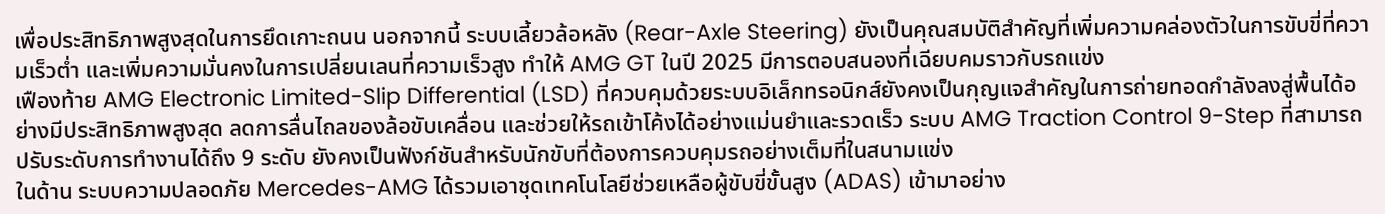เพื่อประสิทธิภาพสูงสุดในการยึดเกาะถนน นอกจากนี้ ระบบเลี้ยวล้อหลัง (Rear-Axle Steering) ยังเป็นคุณสมบัติสำคัญที่เพิ่มความคล่องตัวในการขับขี่ที่ความเร็วต่ำ และเพิ่มความมั่นคงในการเปลี่ยนเลนที่ความเร็วสูง ทำให้ AMG GT ในปี 2025 มีการตอบสนองที่เฉียบคมราวกับรถแข่ง
เฟืองท้าย AMG Electronic Limited-Slip Differential (LSD) ที่ควบคุมด้วยระบบอิเล็กทรอนิกส์ยังคงเป็นกุญแจสำคัญในการถ่ายทอดกำลังลงสู่พื้นได้อย่างมีประสิทธิภาพสูงสุด ลดการลื่นไถลของล้อขับเคลื่อน และช่วยให้รถเข้าโค้งได้อย่างแม่นยำและรวดเร็ว ระบบ AMG Traction Control 9-Step ที่สามารถปรับระดับการทำงานได้ถึง 9 ระดับ ยังคงเป็นฟังก์ชันสำหรับนักขับที่ต้องการควบคุมรถอย่างเต็มที่ในสนามแข่ง
ในด้าน ระบบความปลอดภัย Mercedes-AMG ได้รวมเอาชุดเทคโนโลยีช่วยเหลือผู้ขับขี่ขั้นสูง (ADAS) เข้ามาอย่าง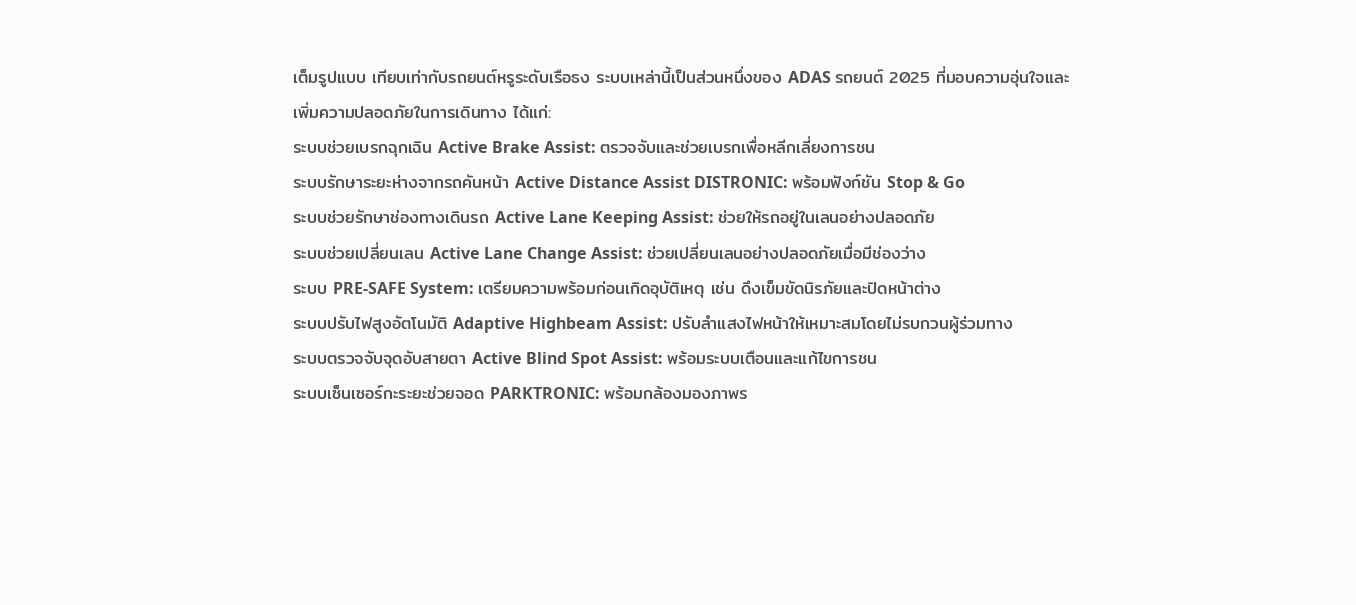เต็มรูปแบบ เทียบเท่ากับรถยนต์หรูระดับเรือธง ระบบเหล่านี้เป็นส่วนหนึ่งของ ADAS รถยนต์ 2025 ที่มอบความอุ่นใจและเพิ่มความปลอดภัยในการเดินทาง ได้แก่:
ระบบช่วยเบรกฉุกเฉิน Active Brake Assist: ตรวจจับและช่วยเบรกเพื่อหลีกเลี่ยงการชน
ระบบรักษาระยะห่างจากรถคันหน้า Active Distance Assist DISTRONIC: พร้อมฟังก์ชัน Stop & Go
ระบบช่วยรักษาช่องทางเดินรถ Active Lane Keeping Assist: ช่วยให้รถอยู่ในเลนอย่างปลอดภัย
ระบบช่วยเปลี่ยนเลน Active Lane Change Assist: ช่วยเปลี่ยนเลนอย่างปลอดภัยเมื่อมีช่องว่าง
ระบบ PRE-SAFE System: เตรียมความพร้อมก่อนเกิดอุบัติเหตุ เช่น ดึงเข็มขัดนิรภัยและปิดหน้าต่าง
ระบบปรับไฟสูงอัตโนมัติ Adaptive Highbeam Assist: ปรับลำแสงไฟหน้าให้เหมาะสมโดยไม่รบกวนผู้ร่วมทาง
ระบบตรวจจับจุดอับสายตา Active Blind Spot Assist: พร้อมระบบเตือนและแก้ไขการชน
ระบบเซ็นเซอร์กะระยะช่วยจอด PARKTRONIC: พร้อมกล้องมองภาพร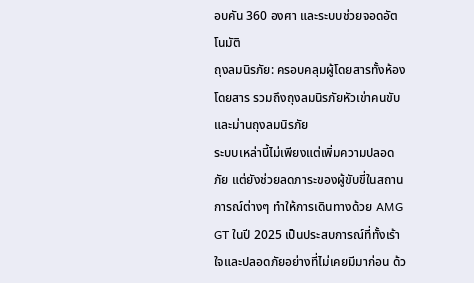อบคัน 360 องศา และระบบช่วยจอดอัตโนมัติ
ถุงลมนิรภัย: ครอบคลุมผู้โดยสารทั้งห้องโดยสาร รวมถึงถุงลมนิรภัยหัวเข่าคนขับ และม่านถุงลมนิรภัย
ระบบเหล่านี้ไม่เพียงแต่เพิ่มความปลอดภัย แต่ยังช่วยลดภาระของผู้ขับขี่ในสถานการณ์ต่างๆ ทำให้การเดินทางด้วย AMG GT ในปี 2025 เป็นประสบการณ์ที่ทั้งเร้าใจและปลอดภัยอย่างที่ไม่เคยมีมาก่อน ด้ว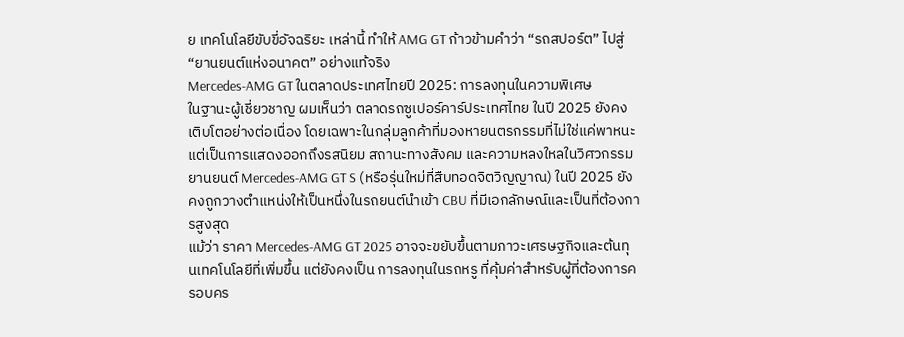ย เทคโนโลยีขับขี่อัจฉริยะ เหล่านี้ ทำให้ AMG GT ก้าวข้ามคำว่า “รถสปอร์ต” ไปสู่ “ยานยนต์แห่งอนาคต” อย่างแท้จริง
Mercedes-AMG GT ในตลาดประเทศไทยปี 2025: การลงทุนในความพิเศษ
ในฐานะผู้เชี่ยวชาญ ผมเห็นว่า ตลาดรถซูเปอร์คาร์ประเทศไทย ในปี 2025 ยังคงเติบโตอย่างต่อเนื่อง โดยเฉพาะในกลุ่มลูกค้าที่มองหายนตรกรรมที่ไม่ใช่แค่พาหนะ แต่เป็นการแสดงออกถึงรสนิยม สถานะทางสังคม และความหลงใหลในวิศวกรรมยานยนต์ Mercedes-AMG GT S (หรือรุ่นใหม่ที่สืบทอดจิตวิญญาณ) ในปี 2025 ยังคงถูกวางตำแหน่งให้เป็นหนึ่งในรถยนต์นำเข้า CBU ที่มีเอกลักษณ์และเป็นที่ต้องการสูงสุด
แม้ว่า ราคา Mercedes-AMG GT 2025 อาจจะขยับขึ้นตามภาวะเศรษฐกิจและต้นทุนเทคโนโลยีที่เพิ่มขึ้น แต่ยังคงเป็น การลงทุนในรถหรู ที่คุ้มค่าสำหรับผู้ที่ต้องการครอบคร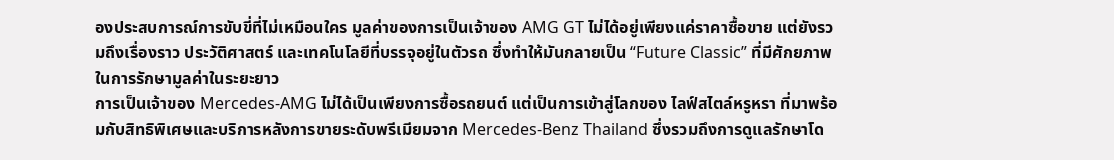องประสบการณ์การขับขี่ที่ไม่เหมือนใคร มูลค่าของการเป็นเจ้าของ AMG GT ไม่ได้อยู่เพียงแค่ราคาซื้อขาย แต่ยังรวมถึงเรื่องราว ประวัติศาสตร์ และเทคโนโลยีที่บรรจุอยู่ในตัวรถ ซึ่งทำให้มันกลายเป็น “Future Classic” ที่มีศักยภาพในการรักษามูลค่าในระยะยาว
การเป็นเจ้าของ Mercedes-AMG ไม่ได้เป็นเพียงการซื้อรถยนต์ แต่เป็นการเข้าสู่โลกของ ไลฟ์สไตล์หรูหรา ที่มาพร้อมกับสิทธิพิเศษและบริการหลังการขายระดับพรีเมียมจาก Mercedes-Benz Thailand ซึ่งรวมถึงการดูแลรักษาโด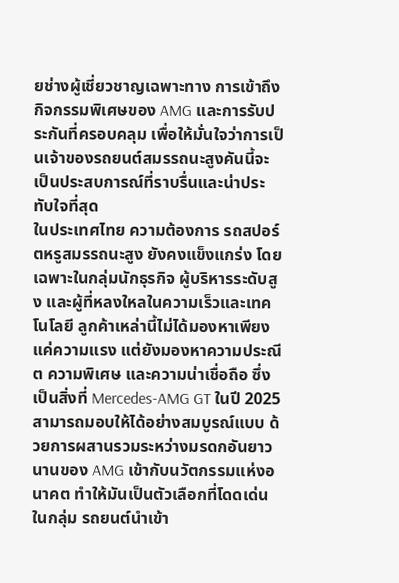ยช่างผู้เชี่ยวชาญเฉพาะทาง การเข้าถึงกิจกรรมพิเศษของ AMG และการรับประกันที่ครอบคลุม เพื่อให้มั่นใจว่าการเป็นเจ้าของรถยนต์สมรรถนะสูงคันนี้จะเป็นประสบการณ์ที่ราบรื่นและน่าประทับใจที่สุด
ในประเทศไทย ความต้องการ รถสปอร์ตหรูสมรรถนะสูง ยังคงแข็งแกร่ง โดยเฉพาะในกลุ่มนักธุรกิจ ผู้บริหารระดับสูง และผู้ที่หลงใหลในความเร็วและเทคโนโลยี ลูกค้าเหล่านี้ไม่ได้มองหาเพียงแค่ความแรง แต่ยังมองหาความประณีต ความพิเศษ และความน่าเชื่อถือ ซึ่งเป็นสิ่งที่ Mercedes-AMG GT ในปี 2025 สามารถมอบให้ได้อย่างสมบูรณ์แบบ ด้วยการผสานรวมระหว่างมรดกอันยาวนานของ AMG เข้ากับนวัตกรรมแห่งอนาคต ทำให้มันเป็นตัวเลือกที่โดดเด่นในกลุ่ม รถยนต์นำเข้า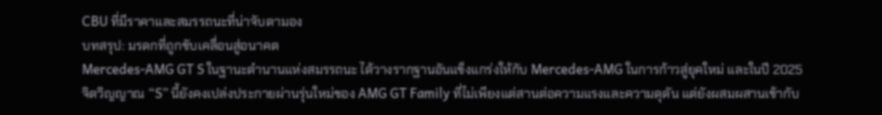CBU ที่มีราคาและสมรรถนะที่น่าจับตามอง
บทสรุป: มรดกที่ถูกขับเคลื่อนสู่อนาคต
Mercedes-AMG GT S ในฐานะตำนานแห่งสมรรถนะ ได้วางรากฐานอันแข็งแกร่งให้กับ Mercedes-AMG ในการก้าวสู่ยุคใหม่ และในปี 2025 จิตวิญญาณ “S” นี้ยังคงเปล่งประกายผ่านรุ่นใหม่ของ AMG GT Family ที่ไม่เพียงแต่สานต่อความแรงและความดุดัน แต่ยังผสมผสานเข้ากับ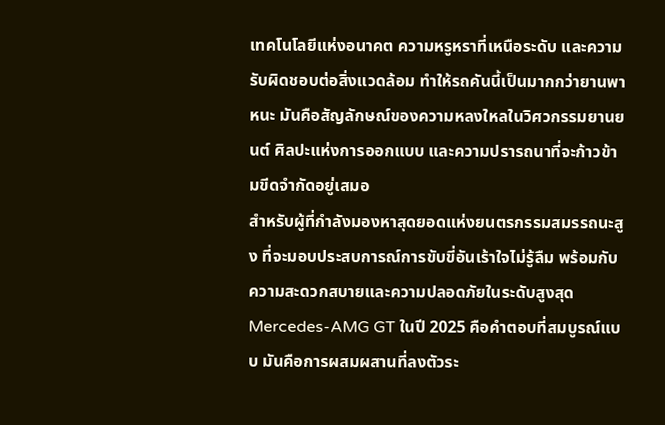เทคโนโลยีแห่งอนาคต ความหรูหราที่เหนือระดับ และความรับผิดชอบต่อสิ่งแวดล้อม ทำให้รถคันนี้เป็นมากกว่ายานพาหนะ มันคือสัญลักษณ์ของความหลงใหลในวิศวกรรมยานยนต์ ศิลปะแห่งการออกแบบ และความปรารถนาที่จะก้าวข้ามขีดจำกัดอยู่เสมอ
สำหรับผู้ที่กำลังมองหาสุดยอดแห่งยนตรกรรมสมรรถนะสูง ที่จะมอบประสบการณ์การขับขี่อันเร้าใจไม่รู้ลืม พร้อมกับความสะดวกสบายและความปลอดภัยในระดับสูงสุด Mercedes-AMG GT ในปี 2025 คือคำตอบที่สมบูรณ์แบบ มันคือการผสมผสานที่ลงตัวระ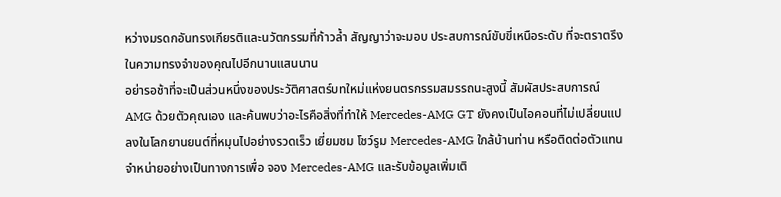หว่างมรดกอันทรงเกียรติและนวัตกรรมที่ก้าวล้ำ สัญญาว่าจะมอบ ประสบการณ์ขับขี่เหนือระดับ ที่จะตราตรึงในความทรงจำของคุณไปอีกนานแสนนาน
อย่ารอช้าที่จะเป็นส่วนหนึ่งของประวัติศาสตร์บทใหม่แห่งยนตรกรรมสมรรถนะสูงนี้ สัมผัสประสบการณ์ AMG ด้วยตัวคุณเอง และค้นพบว่าอะไรคือสิ่งที่ทำให้ Mercedes-AMG GT ยังคงเป็นไอคอนที่ไม่เปลี่ยนแปลงในโลกยานยนต์ที่หมุนไปอย่างรวดเร็ว เยี่ยมชม โชว์รูม Mercedes-AMG ใกล้บ้านท่าน หรือติดต่อตัวแทนจำหน่ายอย่างเป็นทางการเพื่อ จอง Mercedes-AMG และรับข้อมูลเพิ่มเติ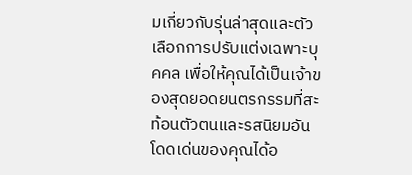มเกี่ยวกับรุ่นล่าสุดและตัวเลือกการปรับแต่งเฉพาะบุคคล เพื่อให้คุณได้เป็นเจ้าของสุดยอดยนตรกรรมที่สะท้อนตัวตนและรสนิยมอันโดดเด่นของคุณได้อ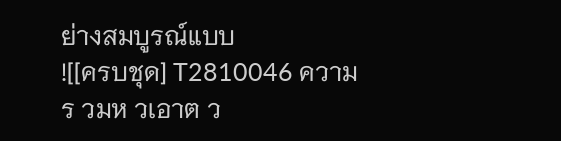ย่างสมบูรณ์แบบ
![[ครบชุด] T2810046 ความร วมห วเอาต ว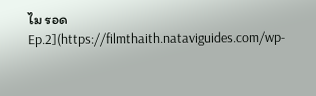ไม รอด Ep.2](https://filmthaith.nataviguides.com/wp-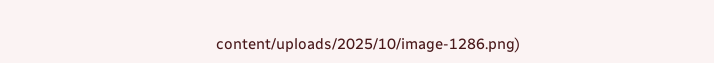content/uploads/2025/10/image-1286.png)